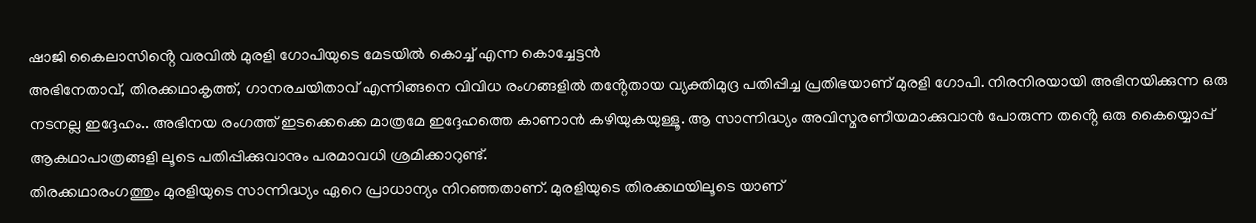ഷാജി കൈലാസിൻ്റെ വരവിൽ മുരളി ഗോപിയുടെ മേടയിൽ കൊച്ച് എന്ന കൊച്ചേട്ടൻ
അഭിനേതാവ്, തിരക്കഥാകൃത്ത്, ഗാനരചയിതാവ് എന്നിങ്ങനെ വിവിധ രംഗങ്ങളിൽ തൻ്റേതായ വ്യക്തിമുദ്ര പതിപ്പിച്ച പ്രതിഭയാണ് മുരളി ഗോപി. നിരനിരയായി അഭിനയിക്കുന്ന ഒരു നടനല്ല ഇദ്ദേഹം.. അഭിനയ രംഗത്ത് ഇടക്കെക്കെ മാത്രമേ ഇദ്ദേഹത്തെ കാണാൻ കഴിയുകയുള്ളൂ. ആ സാന്നിദ്ധ്യം അവിസ്മരണീയമാക്കുവാൻ പോരുന്ന തൻ്റെ ഒരു കൈയ്യൊപ്പ് ആകഥാപാത്രങ്ങളി ലൂടെ പതിപ്പിക്കുവാനും പരമാവധി ശ്രമിക്കാറുണ്ട്.
തിരക്കഥാരംഗത്തും മുരളിയുടെ സാന്നിദ്ധ്യം ഏറെ പ്രാധാന്യം നിറഞ്ഞതാണ്. മുരളിയുടെ തിരക്കഥയിലൂടെ യാണ്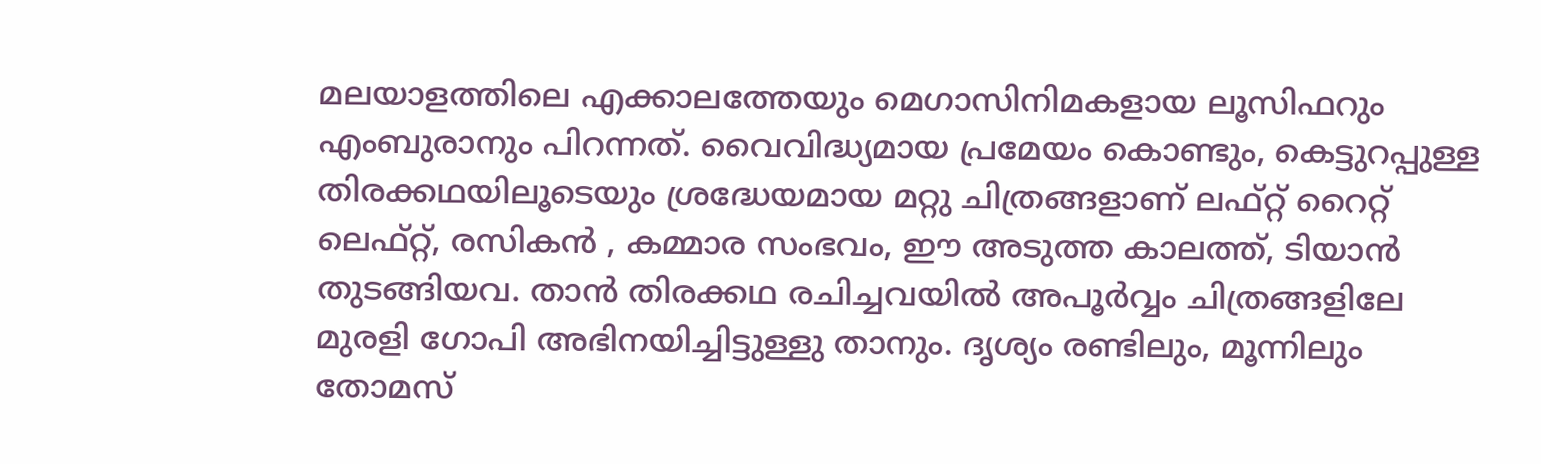മലയാളത്തിലെ എക്കാലത്തേയും മെഗാസിനിമകളായ ലൂസിഫറും എംബുരാനും പിറന്നത്. വൈവിദ്ധ്യമായ പ്രമേയം കൊണ്ടും, കെട്ടുറപ്പുള്ള തിരക്കഥയിലൂടെയും ശ്രദ്ധേയമായ മറ്റു ചിത്രങ്ങളാണ് ലഫ്റ്റ് റൈറ്റ് ലെഫ്റ്റ്, രസികൻ , കമ്മാര സംഭവം, ഈ അടുത്ത കാലത്ത്, ടിയാൻ തുടങ്ങിയവ. താൻ തിരക്കഥ രചിച്ചവയിൽ അപൂർവ്വം ചിത്രങ്ങളിലേ മുരളി ഗോപി അഭിനയിച്ചിട്ടുള്ളു താനും. ദൃശ്യം രണ്ടിലും, മൂന്നിലും തോമസ്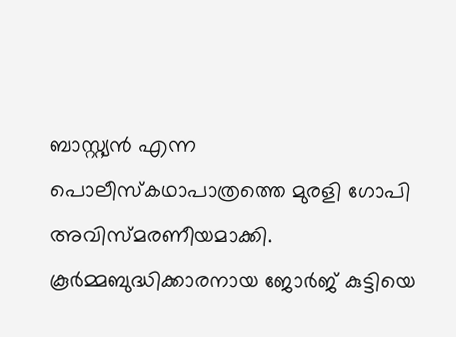ബാസ്റ്റ്യൻ എന്ന പൊലീസ്കഥാപാത്രത്തെ മുരളി ഗോപി അവിസ്മരണീയമാക്കി. കൂർമ്മബുദ്ധിക്കാരനായ ജോർജ് കുട്ടിയെ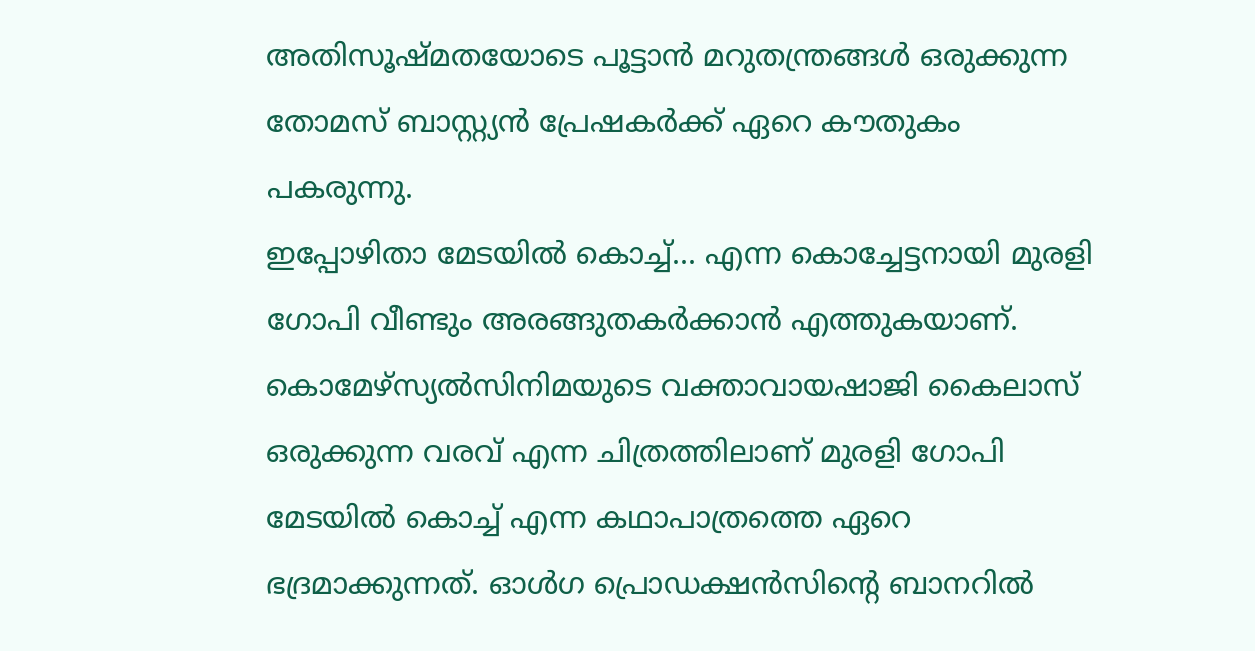അതിസൂഷ്മതയോടെ പൂട്ടാൻ മറുതന്ത്രങ്ങൾ ഒരുക്കുന്ന തോമസ് ബാസ്റ്റ്യൻ പ്രേഷകർക്ക് ഏറെ കൗതുകം പകരുന്നു.
ഇപ്പോഴിതാ മേടയിൽ കൊച്ച്... എന്ന കൊച്ചേട്ടനായി മുരളി ഗോപി വീണ്ടും അരങ്ങുതകർക്കാൻ എത്തുകയാണ്. കൊമേഴ്സ്യൽസിനിമയുടെ വക്താവായഷാജി കൈലാസ് ഒരുക്കുന്ന വരവ് എന്ന ചിത്രത്തിലാണ് മുരളി ഗോപി മേടയിൽ കൊച്ച് എന്ന കഥാപാത്രത്തെ ഏറെ ഭദ്രമാക്കുന്നത്. ഓൾഗ പ്രൊഡക്ഷൻസിൻ്റെ ബാനറിൽ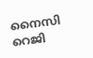നൈസി റെജി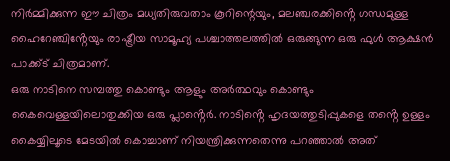നിർമ്മിക്കുന്ന ഈ ചിത്രം മധ്യതിരുവതാം കൂറിന്റെയും, മലഞ്ചരക്കിൻ്റെ ഗന്ധമുള്ള ഹൈറേഞ്ചിൻ്റേയും രാഷ്ട്രീയ സാമൂഹ്യ പശ്ചാത്തലത്തിൽ ഒരുങ്ങുന്ന ഒരു ഫുൾ ആക്ഷൻ പാക്ക്ട് ചിത്രമാണ്.
ഒരു നാടിനെ സമ്പത്തു കൊണ്ടും ആളും അർത്ഥവും കൊണ്ടും കൈവെള്ളയിലൊതുക്കിയ ഒരു പ്ലാൻ്റെർ. നാടിൻ്റെ ഹൃദയത്തുടിപ്പുകളെ തൻ്റെ ഉള്ളം കൈയ്യിലൂടെ മേടയിൽ കൊച്ചാണ് നിയന്ത്രിക്കുന്നതെന്നു പറഞ്ഞാൽ അത്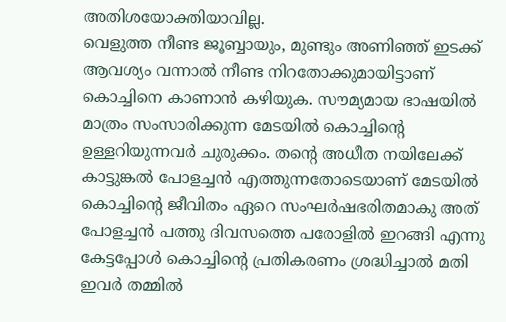അതിശയോക്തിയാവില്ല.
വെളുത്ത നീണ്ട ജൂബ്ബായും, മുണ്ടും അണിഞ്ഞ് ഇടക്ക് ആവശ്യം വന്നാൽ നീണ്ട നിറതോക്കുമായിട്ടാണ് കൊച്ചിനെ കാണാൻ കഴിയുക. സൗമ്യമായ ഭാഷയിൽ മാത്രം സംസാരിക്കുന്ന മേടയിൽ കൊച്ചിൻ്റെ ഉള്ളറിയുന്നവർ ചുരുക്കം. തൻ്റെ അധീത നയിലേക്ക് കാട്ടുങ്കൽ പോളച്ചൻ എത്തുന്നതോടെയാണ് മേടയിൽ കൊച്ചിൻ്റെ ജീവിതം ഏറെ സംഘർഷഭരിതമാകു അത് പോളച്ചൻ പത്തു ദിവസത്തെ പരോളിൽ ഇറങ്ങി എന്നു കേട്ടപ്പോൾ കൊച്ചിൻ്റെ പ്രതികരണം ശ്രദ്ധിച്ചാൽ മതി ഇവർ തമ്മിൽ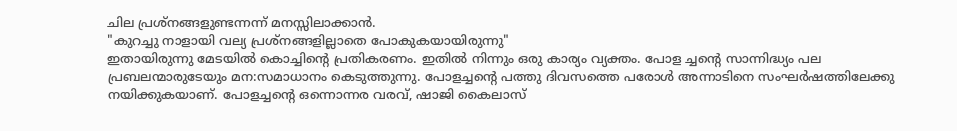ചില പ്രശ്നങ്ങളുണ്ടന്നന്ന് മനസ്സിലാക്കാൻ.
"കുറച്ചു നാളായി വല്യ പ്രശ്നങ്ങളില്ലാതെ പോകുകയായിരുന്നു"
ഇതായിരുന്നു മേടയിൽ കൊച്ചിൻ്റെ പ്രതികരണം. ഇതിൽ നിന്നും ഒരു കാര്യം വ്യക്തം. പോള ച്ചൻ്റെ സാന്നിദ്ധ്യം പല പ്രബലന്മാരുടേയും മന:സമാധാനം കെടുത്തുന്നു. പോളച്ചൻ്റെ പത്തു ദിവസത്തെ പരോൾ അന്നാടിനെ സംഘർഷത്തിലേക്കു നയിക്കുകയാണ്. പോളച്ചൻ്റെ ഒന്നൊന്നര വരവ്, ഷാജി കൈലാസ്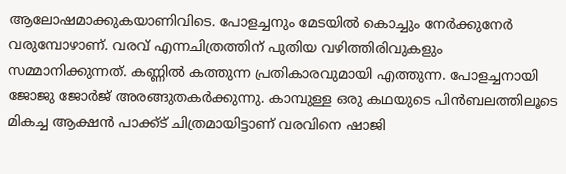ആലോഷമാക്കുകയാണിവിടെ. പോളച്ചനും മേടയിൽ കൊച്ചും നേർക്കുനേർ വരുമ്പോഴാണ്. വരവ് എന്നചിത്രത്തിന് പുതിയ വഴിത്തിരിവുകളും സമ്മാനിക്കുന്നത്. കണ്ണിൽ കത്തുന്ന പ്രതികാരവുമായി എത്തുന്ന. പോളച്ചനായി ജോജു ജോർജ് അരങ്ങുതകർക്കുന്നു. കാമ്പുള്ള ഒരു കഥയുടെ പിൻബലത്തിലൂടെ മികച്ച ആക്ഷൻ പാക്ക്ട് ചിത്രമായിട്ടാണ് വരവിനെ ഷാജി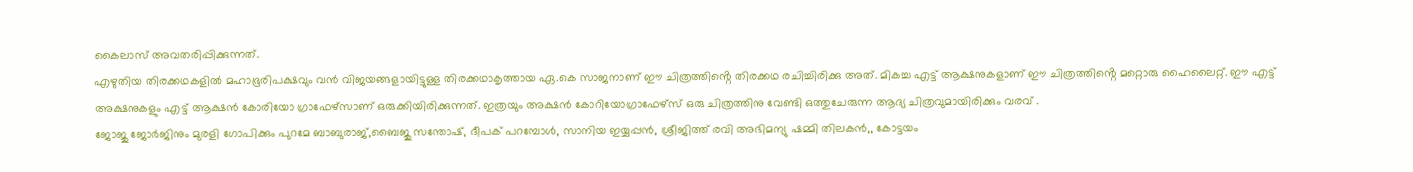കൈലാസ് അവതരിപ്പിക്കുന്നത്.
എഴുതിയ തിരക്കഥകളിൽ മഹാഭൂരിപക്ഷവും വൻ വിജയങ്ങളായിട്ടുള്ള തിരക്കഥാകൃത്തായ ഏ.കെ സാജനാണ് ഈ ചിത്രത്തിൻ്റെ തിരക്കഥ രചിച്ചിരിക്കു അത്. മികച്ച എട്ട് ആക്ഷനുകളാണ് ഈ ചിത്രത്തിൻ്റെ മറ്റൊരു ഹൈലൈറ്റ്. ഈ എട്ട് അക്ഷനുകളും എട്ട് ആക്ഷൻ കോരിയോ ഗ്രാഫേഴ്സാണ് ഒരുക്കിയിരിക്കുന്നത്. ഇത്രയും അക്ഷൻ കോറിയോഗ്രാഫേഴ്സ് ഒരു ചിത്രത്തിനു വേണ്ടി ഒത്തുചേരുന്ന ആദ്യ ചിത്രവുമായിരിക്കും വരവ് .
ജോജു ജോർജിനും മുരളി ഗോപിക്കും പുറമേ ബാബുരാജ്,ബൈജു സന്തോഷ്, ദീപക് പറമ്പോൾ, സാനിയ ഇയ്യപ്പൻ, ശ്രീജിത്ത് രവി അഭിമന്യു ഷമ്മി തിലകൻ,, കോട്ടയം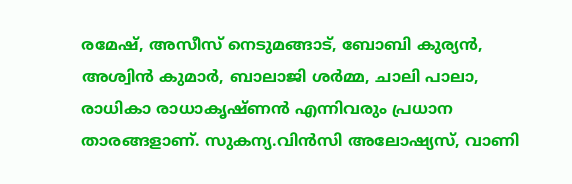രമേഷ്, അസീസ് നെടുമങ്ങാട്, ബോബി കുര്യൻ, അശ്വിൻ കുമാർ, ബാലാജി ശർമ്മ, ചാലി പാലാ, രാധികാ രാധാകൃഷ്ണൻ എന്നിവരും പ്രധാന താരങ്ങളാണ്. സുകന്യ.വിൻസി അലോഷ്യസ്, വാണി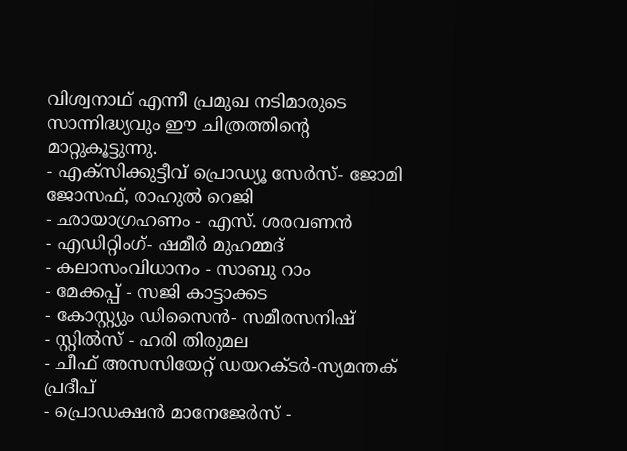വിശ്വനാഥ് എന്നീ പ്രമുഖ നടിമാരുടെ സാന്നിദ്ധ്യവും ഈ ചിത്രത്തിൻ്റെ മാറ്റുകൂട്ടുന്നു.
- എക്സിക്കുട്ടീവ് പ്രൊഡ്യൂ സേർസ്- ജോമി ജോസഫ്, രാഹുൽ റെജി
- ഛായാഗ്രഹണം - എസ്. ശരവണൻ
- എഡിറ്റിംഗ്- ഷമീർ മുഹമ്മദ്
- കലാസംവിധാനം - സാബു റാം
- മേക്കപ്പ് - സജി കാട്ടാക്കട
- കോസ്റ്റ്യും ഡിസൈൻ- സമീരസനിഷ്
- സ്റ്റിൽസ് - ഹരി തിരുമല
- ചീഫ് അസസിയേറ്റ് ഡയറക്ടർ-സ്യമന്തക് പ്രദീപ്
- പ്രൊഡക്ഷൻ മാനേജേർസ് -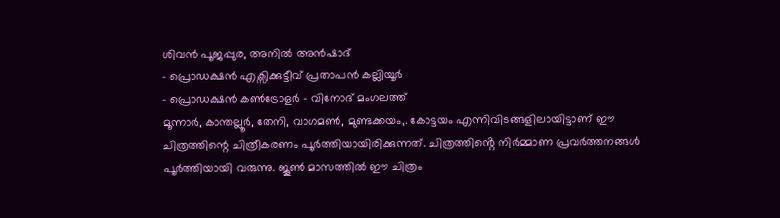ശിവൻ പൂജപ്പുര, അനിൽ അൻഷാദ്
- പ്രൊഡക്ഷൻ എക്സിക്കുട്ടീവ് പ്രതാപൻ കല്ലിയൂർ
- പ്രൊഡക്ഷൻ കൺട്രോളർ - വിനോദ് മംഗലത്ത്
മൂന്നാർ, കാന്തല്ലൂർ, തേനി, വാഗമൺ, മുണ്ടക്കയം,. കോട്ടയം എന്നിവിടങ്ങളിലായിട്ടാണ് ഈ ചിത്രത്തിന്റെ ചിത്രീകരണം പൂർത്തിയായിരിക്കുന്നത്. ചിത്രത്തിൻ്റെ നിർമ്മാണ പ്രവർത്തനങ്ങൾ പൂർത്തിയായി വരുന്നു. ജൂൺ മാസത്തിൽ ഈ ചിത്രം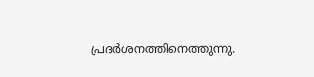പ്രദർശനത്തിനെത്തുന്നു.